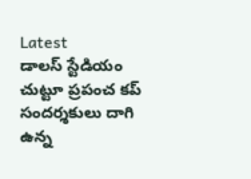Latest
డాలస్ స్టేడియం చుట్టూ ప్రపంచ కప్ సందర్శకులు దాగి ఉన్న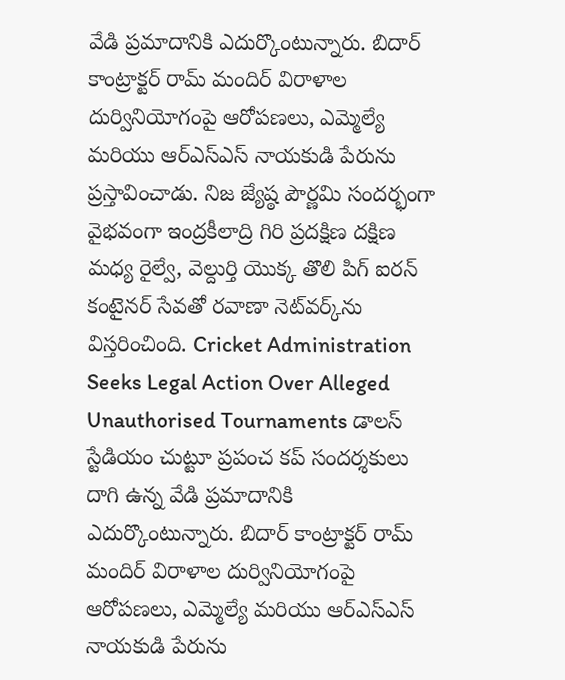వేడి ప్రమాదానికి ఎదుర్కొంటున్నారు. బిదార్ కాంట్రాక్టర్ రామ్ మందిర్ విరాళాల దుర్వినియోగంపై ఆరోపణలు, ఎమ్మెల్యే మరియు ఆర్‌ఎస్‌ఎస్ నాయకుడి పేరును ప్రస్తావించాడు. నిజ జ్యేష్ఠ పౌర్ణమి సందర్భంగా వైభవంగా ఇంద్రకీలాద్రి గిరి ప్రదక్షిణ దక్షిణ మధ్య రైల్వే, వెల్దుర్తి యొక్క తొలి పిగ్ ఐరన్ కంటైనర్ సేవతో రవాణా నెట్‌వర్క్‌ను విస్తరించింది. Cricket Administration Seeks Legal Action Over Alleged Unauthorised Tournaments డాలస్ స్టేడియం చుట్టూ ప్రపంచ కప్ సందర్శకులు దాగి ఉన్న వేడి ప్రమాదానికి ఎదుర్కొంటున్నారు. బిదార్ కాంట్రాక్టర్ రామ్ మందిర్ విరాళాల దుర్వినియోగంపై ఆరోపణలు, ఎమ్మెల్యే మరియు ఆర్‌ఎస్‌ఎస్ నాయకుడి పేరును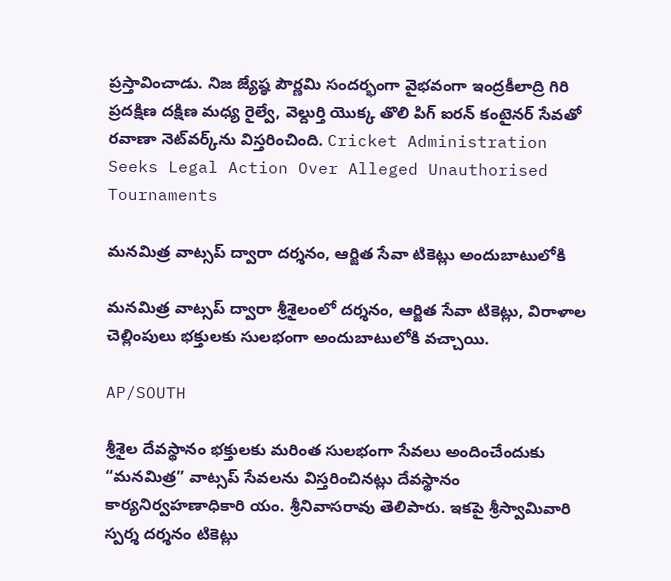ప్రస్తావించాడు. నిజ జ్యేష్ఠ పౌర్ణమి సందర్భంగా వైభవంగా ఇంద్రకీలాద్రి గిరి ప్రదక్షిణ దక్షిణ మధ్య రైల్వే, వెల్దుర్తి యొక్క తొలి పిగ్ ఐరన్ కంటైనర్ సేవతో రవాణా నెట్‌వర్క్‌ను విస్తరించింది. Cricket Administration Seeks Legal Action Over Alleged Unauthorised Tournaments

మనమిత్ర వాట్సప్ ద్వారా దర్శనం, ఆర్జిత సేవా టికెట్లు అందుబాటులోకి

మనమిత్ర వాట్సప్ ద్వారా శ్రీశైలంలో దర్శనం, ఆర్జిత సేవా టికెట్లు, విరాళాల చెల్లింపులు భక్తులకు సులభంగా అందుబాటులోకి వచ్చాయి.

AP/SOUTH

శ్రీశైల దేవస్థానం భక్తులకు మరింత సులభంగా సేవలు అందించేందుకు “మనమిత్ర” వాట్సప్ సేవలను విస్తరించినట్లు దేవస్థానం కార్యనిర్వహణాధికారి యం. శ్రీనివాసరావు తెలిపారు. ఇకపై శ్రీస్వామివారి స్పర్శ దర్శనం టికెట్లు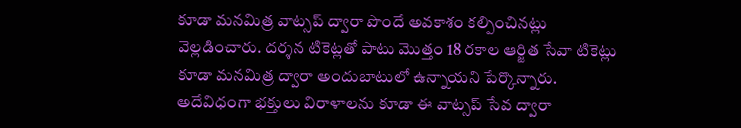కూడా మనమిత్ర వాట్సప్ ద్వారా పొందే అవకాశం కల్పించినట్లు వెల్లడించారు. దర్శన టికెట్లతో పాటు మొత్తం 18 రకాల ఆర్జిత సేవా టికెట్లు కూడా మనమిత్ర ద్వారా అందుబాటులో ఉన్నాయని పేర్కొన్నారు. అదేవిధంగా భక్తులు విరాళాలను కూడా ఈ వాట్సప్ సేవ ద్వారా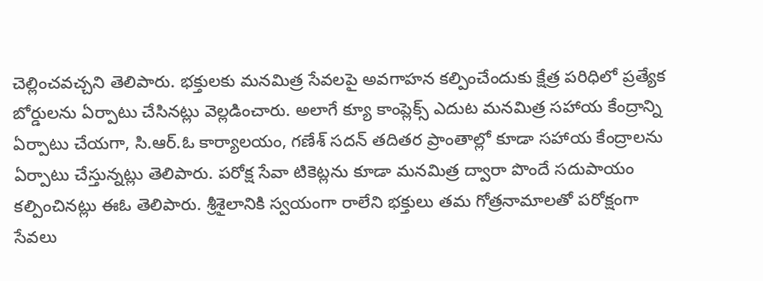చెల్లించవచ్చని తెలిపారు. భక్తులకు మనమిత్ర సేవలపై అవగాహన కల్పించేందుకు క్షేత్ర పరిధిలో ప్రత్యేక బోర్డులను ఏర్పాటు చేసినట్లు వెల్లడించారు. అలాగే క్యూ కాంప్లెక్స్ ఎదుట మనమిత్ర సహాయ కేంద్రాన్ని ఏర్పాటు చేయగా, సి.ఆర్.ఓ కార్యాలయం, గణేశ్ సదన్ తదితర ప్రాంతాల్లో కూడా సహాయ కేంద్రాలను ఏర్పాటు చేస్తున్నట్లు తెలిపారు. పరోక్ష సేవా టికెట్లను కూడా మనమిత్ర ద్వారా పొందే సదుపాయం కల్పించినట్లు ఈఓ తెలిపారు. శ్రీశైలానికి స్వయంగా రాలేని భక్తులు తమ గోత్రనామాలతో పరోక్షంగా సేవలు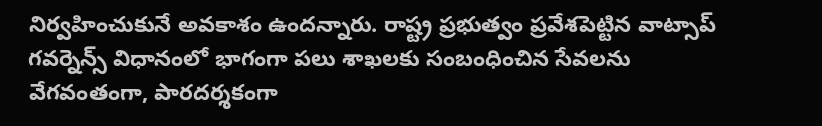నిర్వహించుకునే అవకాశం ఉందన్నారు. రాష్ట్ర ప్రభుత్వం ప్రవేశపెట్టిన వాట్సాప్ గవర్నెన్స్ విధానంలో భాగంగా పలు శాఖలకు సంబంధించిన సేవలను వేగవంతంగా, పారదర్శకంగా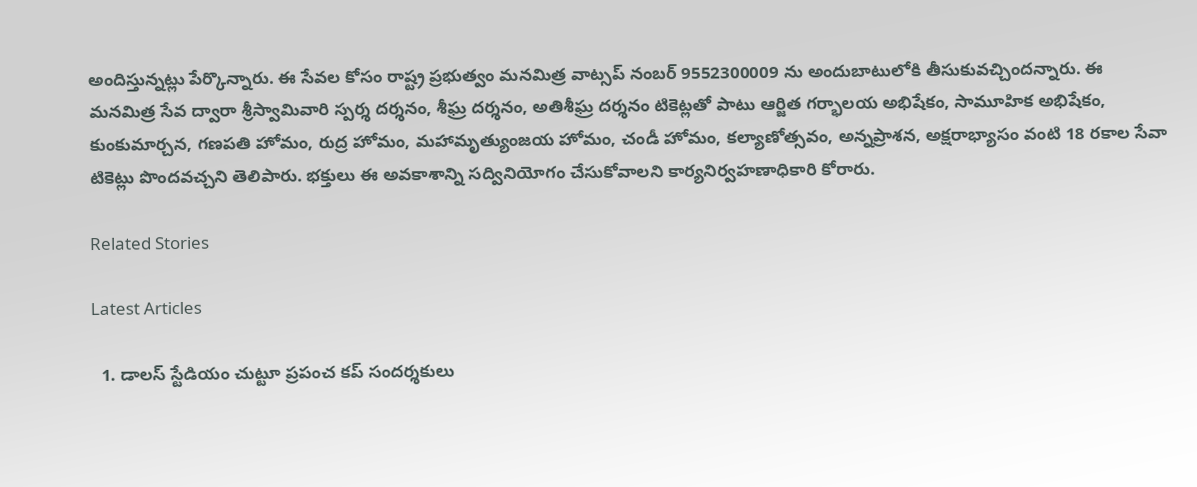అందిస్తున్నట్లు పేర్కొన్నారు. ఈ సేవల కోసం రాష్ట్ర ప్రభుత్వం మనమిత్ర వాట్సప్ నంబర్ 9552300009 ను అందుబాటులోకి తీసుకువచ్చిందన్నారు. ఈ మనమిత్ర సేవ ద్వారా శ్రీస్వామివారి స్పర్శ దర్శనం, శీఘ్ర దర్శనం, అతిశీఘ్ర దర్శనం టికెట్లతో పాటు ఆర్జిత గర్భాలయ అభిషేకం, సామూహిక అభిషేకం, కుంకుమార్చన, గణపతి హోమం, రుద్ర హోమం, మహామృత్యుంజయ హోమం, చండీ హోమం, కల్యాణోత్సవం, అన్నప్రాశన, అక్షరాభ్యాసం వంటి 18 రకాల సేవా టికెట్లు పొందవచ్చని తెలిపారు. భక్తులు ఈ అవకాశాన్ని సద్వినియోగం చేసుకోవాలని కార్యనిర్వహణాధికారి కోరారు.

Related Stories

Latest Articles

  1. డాలస్ స్టేడియం చుట్టూ ప్రపంచ కప్ సందర్శకులు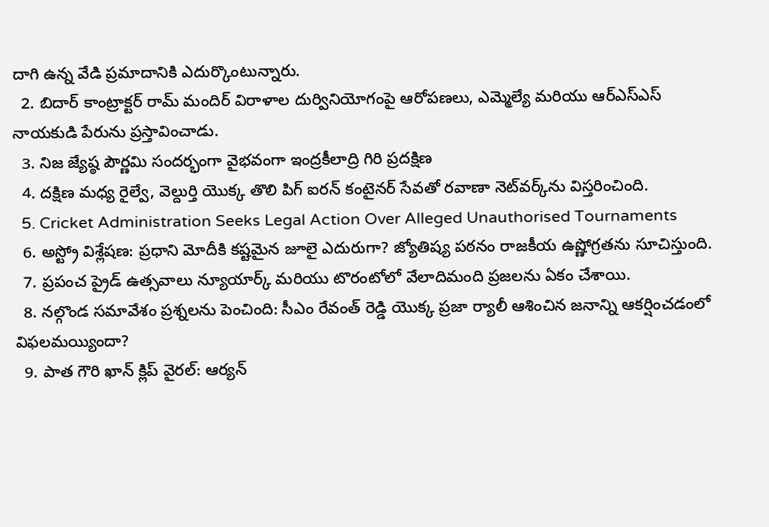దాగి ఉన్న వేడి ప్రమాదానికి ఎదుర్కొంటున్నారు.
  2. బిదార్ కాంట్రాక్టర్ రామ్ మందిర్ విరాళాల దుర్వినియోగంపై ఆరోపణలు, ఎమ్మెల్యే మరియు ఆర్‌ఎస్‌ఎస్ నాయకుడి పేరును ప్రస్తావించాడు.
  3. నిజ జ్యేష్ఠ పౌర్ణమి సందర్భంగా వైభవంగా ఇంద్రకీలాద్రి గిరి ప్రదక్షిణ
  4. దక్షిణ మధ్య రైల్వే, వెల్దుర్తి యొక్క తొలి పిగ్ ఐరన్ కంటైనర్ సేవతో రవాణా నెట్‌వర్క్‌ను విస్తరించింది.
  5. Cricket Administration Seeks Legal Action Over Alleged Unauthorised Tournaments
  6. అస్ట్రో విశ్లేషణ: ప్రధాని మోదీకి కష్టమైన జూలై ఎదురుగా? జ్యోతిష్య పఠనం రాజకీయ ఉష్ణోగ్రతను సూచిస్తుంది.
  7. ప్రపంచ ప్రైడ్ ఉత్సవాలు న్యూయార్క్ మరియు టొరంటోలో వేలాదిమంది ప్రజలను ఏకం చేశాయి.
  8. నల్గొండ సమావేశం ప్రశ్నలను పెంచింది: సీఎం రేవంత్ రెడ్డి యొక్క ప్రజా ర్యాలీ ఆశించిన జనాన్ని ఆకర్షించడంలో విఫలమయ్యిందా?
  9. పాత గౌరి ఖాన్ క్లిప్ వైరల్: ఆర్యన్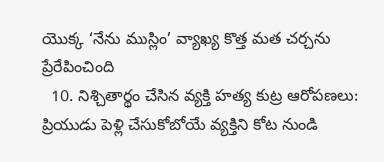యొక్క ‘నేను ముస్లిం’ వ్యాఖ్య కొత్త మత చర్చను ప్రేరేపించింది
  10. నిశ్చితార్థం చేసిన వ్యక్తి హత్య కుట్ర ఆరోపణలు: ప్రియుడు పెళ్లి చేసుకోబోయే వ్యక్తిని కోట నుండి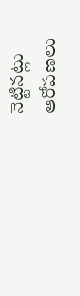నెట్టినట్లు ఆరోపణలు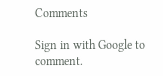Comments

Sign in with Google to comment.